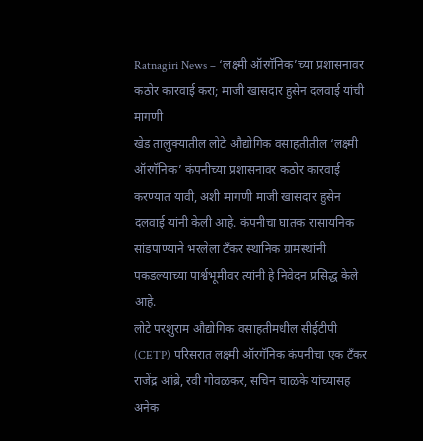Ratnagiri News – ‘लक्ष्मी ऑरगॅनिक’च्या प्रशासनावर कठोर कारवाई करा; माजी खासदार हुसेन दलवाई यांची मागणी
खेड तालुक्यातील लोटे औद्योगिक वसाहतीतील ‘लक्ष्मी ऑरगॅनिक’ कंपनीच्या प्रशासनावर कठोर कारवाई करण्यात यावी, अशी मागणी माजी खासदार हुसेन दलवाई यांनी केली आहे. कंपनीचा घातक रासायनिक सांडपाण्याने भरलेला टँकर स्थानिक ग्रामस्थांनी पकडल्याच्या पार्श्वभूमीवर त्यांनी हे निवेदन प्रसिद्ध केले आहे.
लोटे परशुराम औद्योगिक वसाहतीमधील सीईटीपी (CETP) परिसरात लक्ष्मी ऑरगॅनिक कंपनीचा एक टँकर राजेंद्र आंब्रे, रवी गोवळकर, सचिन चाळके यांच्यासह अनेक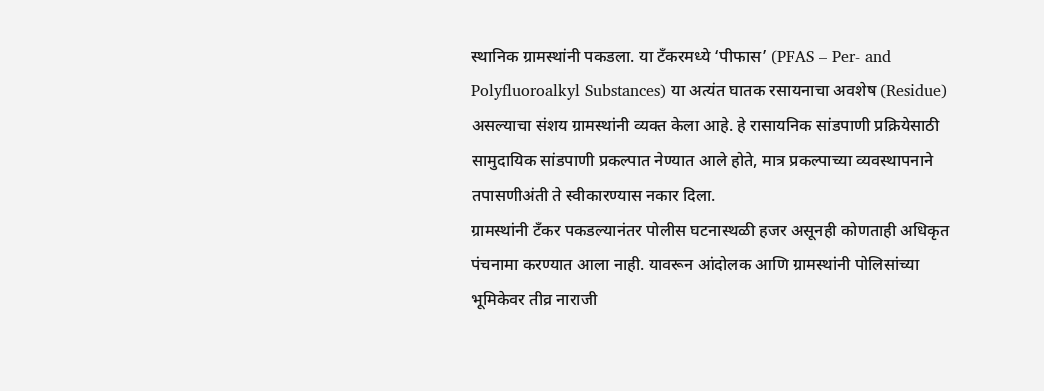स्थानिक ग्रामस्थांनी पकडला. या टँकरमध्ये ‘पीफास’ (PFAS – Per- and Polyfluoroalkyl Substances) या अत्यंत घातक रसायनाचा अवशेष (Residue) असल्याचा संशय ग्रामस्थांनी व्यक्त केला आहे. हे रासायनिक सांडपाणी प्रक्रियेसाठी सामुदायिक सांडपाणी प्रकल्पात नेण्यात आले होते, मात्र प्रकल्पाच्या व्यवस्थापनाने तपासणीअंती ते स्वीकारण्यास नकार दिला.
ग्रामस्थांनी टँकर पकडल्यानंतर पोलीस घटनास्थळी हजर असूनही कोणताही अधिकृत पंचनामा करण्यात आला नाही. यावरून आंदोलक आणि ग्रामस्थांनी पोलिसांच्या भूमिकेवर तीव्र नाराजी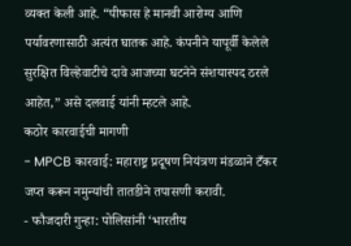व्यक्त केली आहे. “पीफास हे मानवी आरोग्य आणि पर्यावरणासाठी अत्यंत घातक आहे. कंपनीने यापूर्वी केलेले सुरक्षित विल्हेवाटीचे दावे आजच्या घटनेने संशयास्पद ठरले आहेत,” असे दलवाई यांनी म्हटले आहे.
कठोर कारवाईची मागणी
- MPCB कारवाई: महाराष्ट्र प्रदूषण नियंत्रण मंडळाने टँकर जप्त करून नमुन्यांची तातडीने तपासणी करावी.
- फौजदारी गुन्हा: पोलिसांनी ‘भारतीय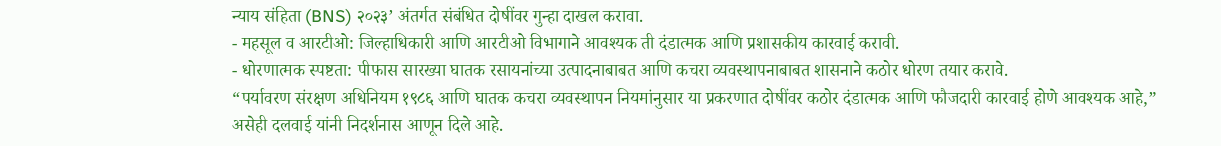न्याय संहिता (BNS) २०२३’ अंतर्गत संबंधित दोषींवर गुन्हा दाखल करावा.
- महसूल व आरटीओ: जिल्हाधिकारी आणि आरटीओ विभागाने आवश्यक ती दंडात्मक आणि प्रशासकीय कारवाई करावी.
- धोरणात्मक स्पष्टता: पीफास सारख्या घातक रसायनांच्या उत्पादनाबाबत आणि कचरा व्यवस्थापनाबाबत शासनाने कठोर धोरण तयार करावे.
“पर्यावरण संरक्षण अधिनियम १९८६ आणि घातक कचरा व्यवस्थापन नियमांनुसार या प्रकरणात दोषींवर कठोर दंडात्मक आणि फौजदारी कारवाई होणे आवश्यक आहे,” असेही दलवाई यांनी निदर्शनास आणून दिले आहे.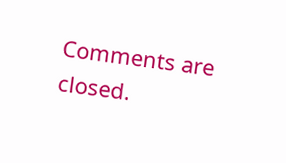Comments are closed.